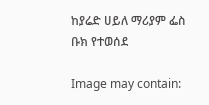ከያሬድ ሀይለ ማሪያም ፌስ ቡክ የተወሰደ

Image may contain: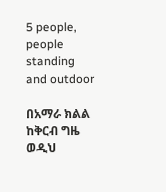5 people, people standing and outdoor

በአማራ ክልል ከቅርብ ግዜ ወዲህ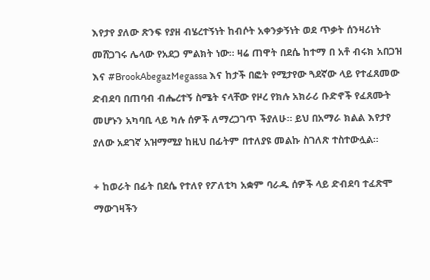እየታየ ያለው ጽንፍ የያዘ ብሄረተኝነት ከብሶት አቀንቃኝነት ወደ ጥቃት ሰንዛሪነት መሸጋገሩ ሌላው የአደጋ ምልክት ነው። ዛሬ ጠዋት በደሴ ከተማ በ አቶ ብሩክ አበጋዝ እና #BrookAbegazMegassa እና ከታች በፎት የሚታየው ጓደኛው ላይ የተፈጸመው ድብደባ በጠባብ ብሔረተኝ ስሜት ናላቸው የዞረ የክሉ አክራሪ ቡድኖች የፈጸሙት መሆኑን አካባቢ ላይ ካሉ ሰዎች ለማረጋገጥ ችያለሁ። ይህ በአማራ ክልል እየታየ ያለው አደገኛ አዝማሚያ ከዚህ በፊትም በተለያዩ መልኩ ስገለጽ ተስተውሏል።

+ ከወራት በፊት በደሴ የተለየ የፖለቲካ አቋም ባራዱ ሰዎች ላይ ድብደባ ተፈጽሞ ማውገዛችን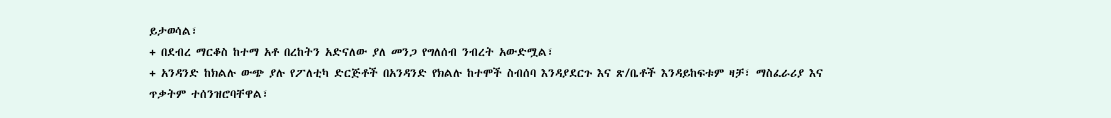ይታወሳል፣
+ በደብረ ማርቆስ ከተማ አቶ በረከትን አድናለው ያለ መንጋ የግለሰብ ንብረት አውድሟል፣
+ አንዳንድ ከክልሉ ውጭ ያሉ የፖለቲካ ድርጅቶች በአንዳንድ የክልሉ ከተሞች ስብሰባ እንዳያደርጉ እና ጽ/ቤቶች እንዳይከፍቱም ዛቻ፣ ማስፈራሪያ እና ጥቃትም ተሰንዝሮባቸዋል፣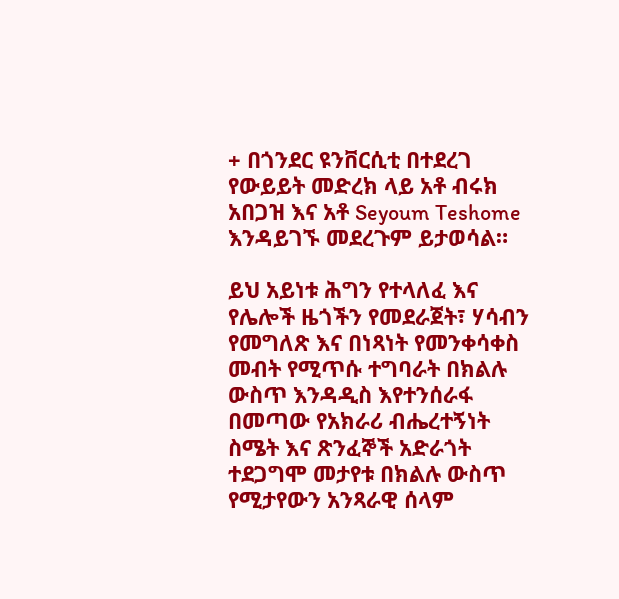+ በጎንደር ዩንቨርሲቲ በተደረገ የውይይት መድረክ ላይ አቶ ብሩክ አበጋዝ እና አቶ Seyoum Teshome እንዳይገኙ መደረጉም ይታወሳል።

ይህ አይነቱ ሕግን የተላለፈ እና የሌሎች ዜጎችን የመደራጀት፣ ሃሳብን የመግለጽ እና በነጻነት የመንቀሳቀስ መብት የሚጥሱ ተግባራት በክልሉ ውስጥ እንዳዲስ እየተንሰራፋ በመጣው የአክራሪ ብሔረተኝነት ስሜት እና ጽንፈኞች አድራጎት ተደጋግሞ መታየቱ በክልሉ ውስጥ የሚታየውን አንጻራዊ ሰላም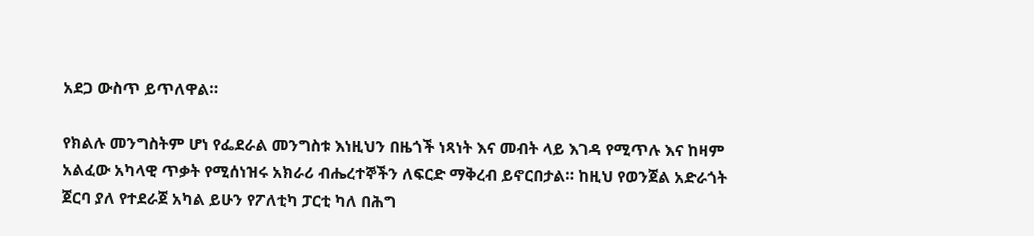አደጋ ውስጥ ይጥለዋል።

የክልሉ መንግስትም ሆነ የፌደራል መንግስቱ እነዚህን በዜጎች ነጻነት እና መብት ላይ እገዳ የሚጥሉ እና ከዛም አልፈው አካላዊ ጥቃት የሚሰነዝሩ አክራሪ ብሔረተኞችን ለፍርድ ማቅረብ ይኖርበታል። ከዚህ የወንጀል አድራጎት ጀርባ ያለ የተደራጀ አካል ይሁን የፖለቲካ ፓርቲ ካለ በሕግ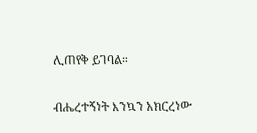ሊጠየቅ ይገባል።

ብሔረተኝነት እንኳን አክርረነው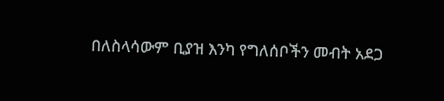በለስላሳውም ቢያዝ እንካ የግለሰቦችን መብት አደጋ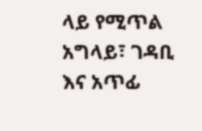ላይ የሚጥል አግላይ፣ ገዳቢ እና አጥፊ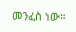መንፈስ ነው።